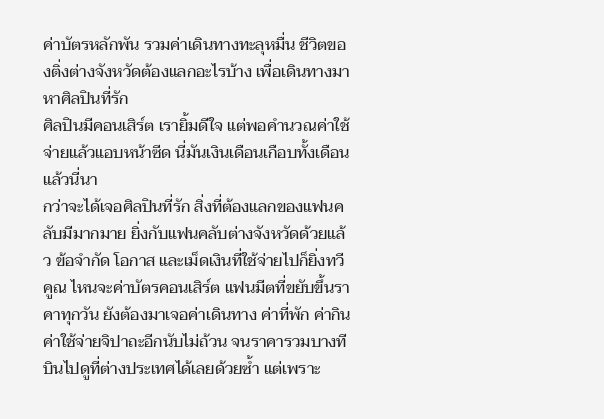ค่าบัตรหลักพัน รวมค่าเดินทางทะลุหมื่น ชีวิตของติ่งต่างจังหวัดต้องแลกอะไรบ้าง เพื่อเดินทางมาหาศิลปินที่รัก
ศิลปินมีคอนเสิร์ต เรายิ้มดีใจ แต่พอคำนวณค่าใช้จ่ายแล้วแอบหน้าซีด นี่มันเงินเดือนเกือบทั้งเดือนแล้วนี่นา
กว่าจะได้เจอศิลปินที่รัก สิ่งที่ต้องแลกของแฟนคลับมีมากมาย ยิ่งกับแฟนคลับต่างจังหวัดด้วยแล้ว ข้อจำกัด โอกาส และเม็ดเงินที่ใช้จ่ายไปก็ยิ่งทวีคูณ ไหนจะค่าบัตรคอนเสิร์ต แฟนมีตที่ขยับขึ้นราคาทุกวัน ยังต้องมาเจอค่าเดินทาง ค่าที่พัก ค่ากิน ค่าใช้จ่ายจิปาถะอีกนับไม่ถ้วน จนราคารวมบางทีบินไปดูที่ต่างประเทศได้เลยด้วยซ้ำ แต่เพราะ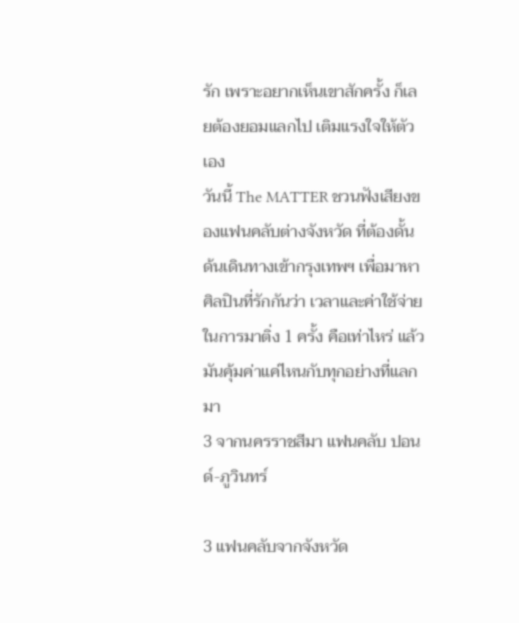รัก เพราะอยากเห็นเขาสักครั้ง ก็เลยต้องยอมแลกไป เติมแรงใจให้ตัวเอง
วันนี้ The MATTER ชวนฟังเสียงของแฟนคลับต่างจังหวัด ที่ต้องดั้นด้นเดินทางเข้ากรุงเทพฯ เพื่อมาหาศิลปินที่รักกันว่า เวลาและค่าใช้จ่ายในการมาติ่ง 1 ครั้ง คือเท่าไหร่ แล้วมันคุ้มค่าแค่ไหนกับทุกอย่างที่แลกมา
3 จากนครราชสีมา แฟนคลับ ปอนด์-ภูวินทร์

3 แฟนคลับจากจังหวัด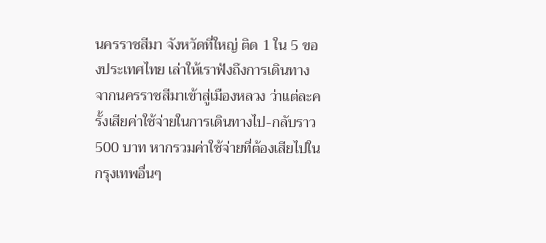นครราชสีมา จังหวัดที่ใหญ่ ติด 1 ใน 5 ของประเทศไทย เล่าให้เราฟังถึงการเดินทางจากนครราชสีมาเข้าสู่เมืองหลวง ว่าแต่ละครั้งเสียค่าใช้จ่ายในการเดินทางไป-กลับราว 500 บาท หากรวมค่าใช้จ่ายที่ต้องเสียไปในกรุงเทพอื่นๆ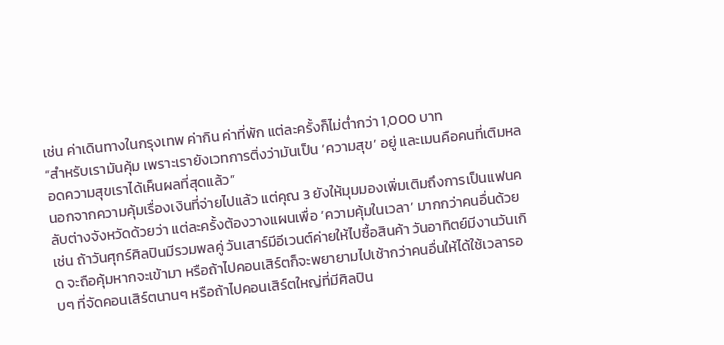เช่น ค่าเดินทางในกรุงเทพ ค่ากิน ค่าที่พัก แต่ละครั้งก็ไม่ต่ำกว่า 1,000 บาท
“สำหรับเรามันคุ้ม เพราะเรายังเวทการติ่งว่ามันเป็น ‘ความสุข’ อยู่ และเมนคือคนที่เติมหลอดความสุขเราได้เห็นผลที่สุดแล้ว”
นอกจากความคุ้มเรื่องเงินที่จ่ายไปแล้ว แต่คุณ 3 ยังให้มุมมองเพิ่มเติมถึงการเป็นแฟนคลับต่างจังหวัดด้วยว่า แต่ละครั้งต้องวางแผนเพื่อ ‘ความคุ้มในเวลา’ มากกว่าคนอื่นด้วย เช่น ถ้าวันศุกร์ศิลปินมีรวมพลคู่ วันเสาร์มีอีเวนต์ค่ายให้ไปซื้อสินค้า วันอาทิตย์มีงานวันเกิด จะถือคุ้มหากจะเข้ามา หรือถ้าไปคอนเสิร์ตก็จะพยายามไปเช้ากว่าคนอื่นให้ได้ใช้เวลารอบๆ ที่จัดคอนเสิร์ตนานๆ หรือถ้าไปคอนเสิร์ตใหญ่ที่มีศิลปิน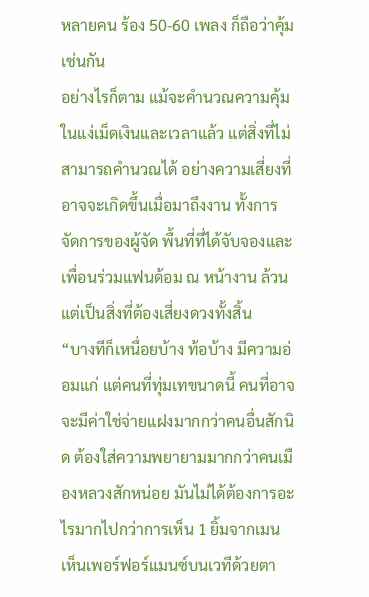หลายคน ร้อง 50-60 เพลง ก็ถือว่าคุ้มเช่นกัน
อย่างไรก็ตาม แม้จะคำนวณความคุ้มในแง่เม็ดเงินและเวลาแล้ว แต่สิ่งที่ไม่สามารถคำนวณได้ อย่างความเสี่ยงที่อาจจะเกิดขึ้นเมื่อมาถึงงาน ทั้งการจัดการของผู้จัด พื้นที่ที่ได้จับจองและเพื่อนร่วมแฟนด้อม ณ หน้างาน ล้วนแต่เป็นสิ่งที่ต้องเสี่ยงดวงทั้งสิ้น
“บางทีก็เหนื่อยบ้าง ท้อบ้าง มีความอ่อมแก่ แต่คนที่ทุ่มเทขนาดนี้ คนที่อาจจะมีค่าใช่จ่ายแฝงมากกว่าคนอื่นสักนิด ต้องใส่ความพยายามมากกว่าคนเมืองหลวงสักหน่อย มันไม่ได้ต้องการอะไรมากไปกว่าการเห็น 1 ยิ้มจากเมน เห็นเพอร์ฟอร์แมนซ์บนเวทีด้วยตา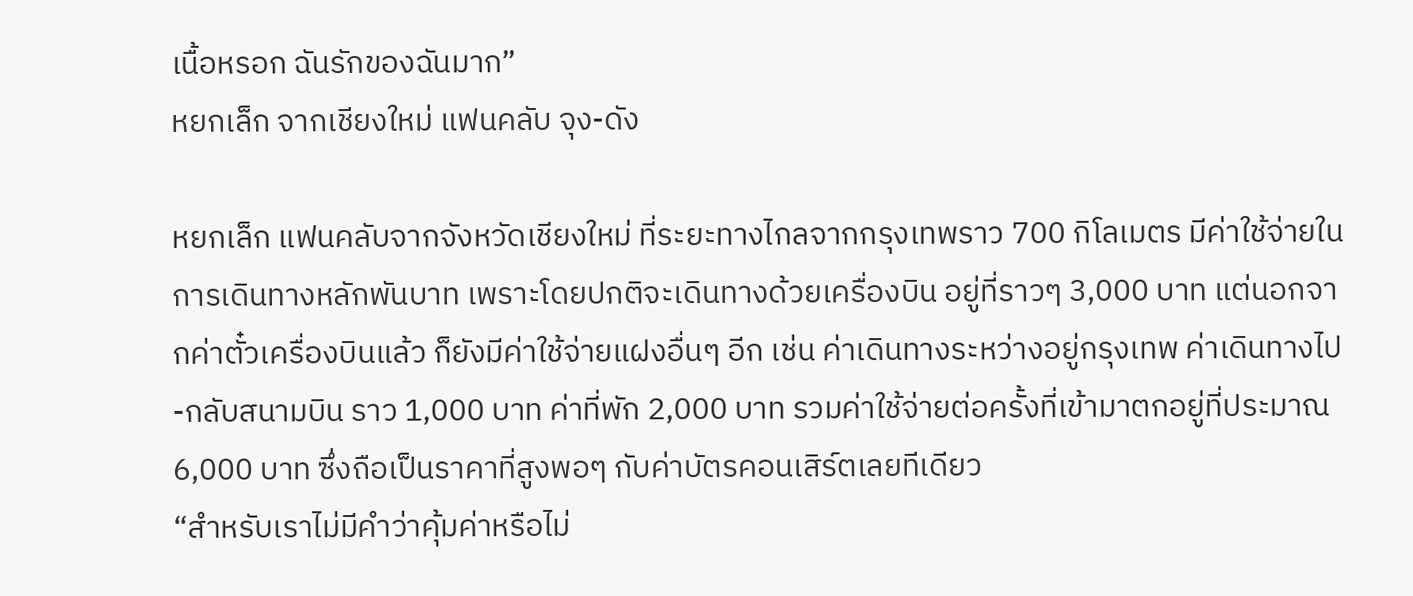เนื้อหรอก ฉันรักของฉันมาก”
หยกเล็ก จากเชียงใหม่ แฟนคลับ จุง-ดัง

หยกเล็ก แฟนคลับจากจังหวัดเชียงใหม่ ที่ระยะทางไกลจากกรุงเทพราว 700 กิโลเมตร มีค่าใช้จ่ายในการเดินทางหลักพันบาท เพราะโดยปกติจะเดินทางด้วยเครื่องบิน อยู่ที่ราวๆ 3,000 บาท แต่นอกจากค่าตั๋วเครื่องบินแล้ว ก็ยังมีค่าใช้จ่ายแฝงอื่นๆ อีก เช่น ค่าเดินทางระหว่างอยู่กรุงเทพ ค่าเดินทางไป-กลับสนามบิน ราว 1,000 บาท ค่าที่พัก 2,000 บาท รวมค่าใช้จ่ายต่อครั้งที่เข้ามาตกอยู่ที่ประมาณ 6,000 บาท ซึ่งถือเป็นราคาที่สูงพอๆ กับค่าบัตรคอนเสิร์ตเลยทีเดียว
“สำหรับเราไม่มีคำว่าคุ้มค่าหรือไม่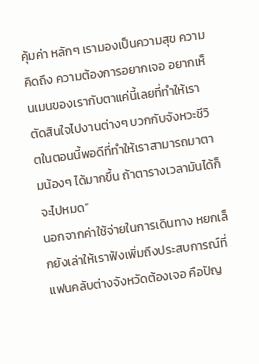คุ้มค่า หลักๆ เรามองเป็นความสุข ความคิดถึง ความต้องการอยากเจอ อยากเห็นเมนของเรากับตาแค่นี้เลยที่ทำให้เราตัดสินใจไปงานต่างๆ บวกกับจังหวะชีวิตในตอนนี้พอดีที่ทำให้เราสามารถมาตามน้องๆ ได้มากขึ้น ถ้าตารางเวลามันได้ก็จะไปหมด”
นอกจากค่าใช้จ่ายในการเดินทาง หยกเล็กยังเล่าให้เราฟังเพิ่มถึงประสบการณ์ที่แฟนคลับต่างจังหวัดต้องเจอ คือปัญ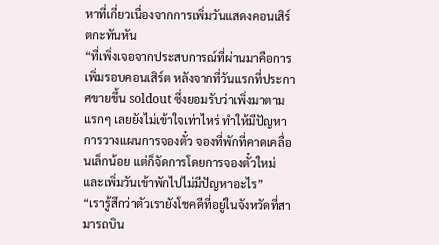หาที่เกี่ยวเนื่องจากการเพิ่มวันแสดงคอนเสิร์ตกะทันหัน
“ที่เพิ่งเจอจากประสบการณ์ที่ผ่านมาคือการเพิ่มรอบคอนเสิร์ต หลังจากที่วันแรกที่ประกาศขายขึ้น soldout ซึ่งยอมรับว่าเพิ่งมาตามแรกๆ เลยยังไม่เข้าใจเท่าไหร่ ทำให้มีปัญหาการวางแผนการจองตั๋ว จองที่พักที่คาดเคลื่อนเล็กน้อย แต่ก็จัดการโดยการจองตั๋วใหม่และเพิ่มวันเข้าพักไปไม่มีปัญหาอะไร”
“เรารู้สึกว่าตัวเรายังโชคดีที่อยู่ในจังหวัดที่สามารถบิน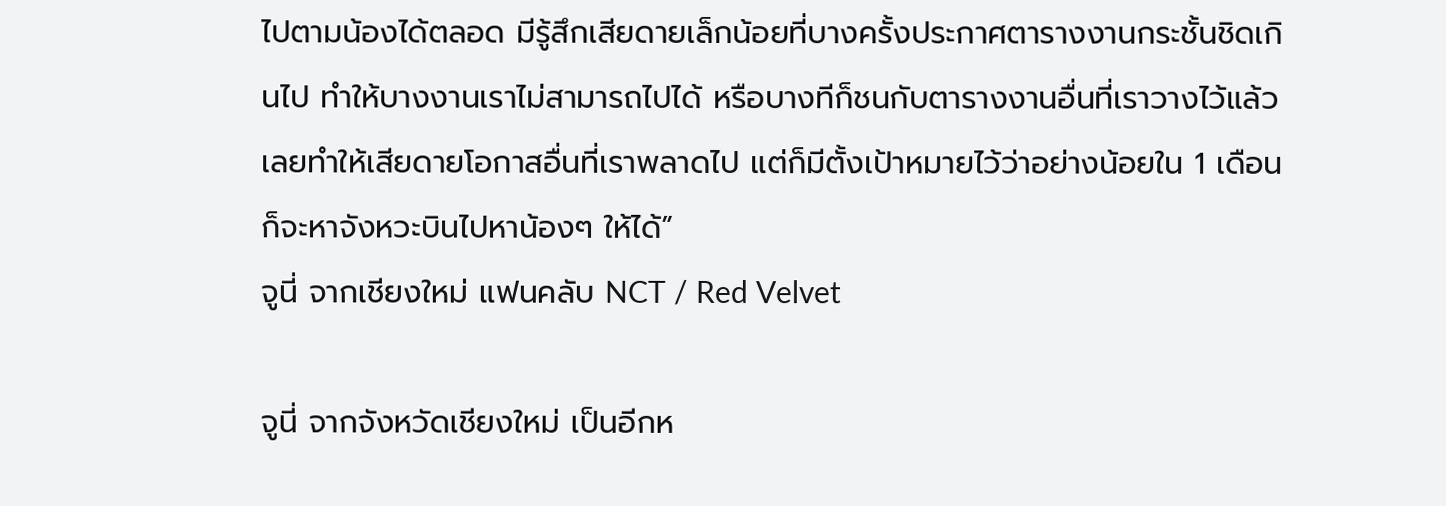ไปตามน้องได้ตลอด มีรู้สึกเสียดายเล็กน้อยที่บางครั้งประกาศตารางงานกระชั้นชิดเกินไป ทําให้บางงานเราไม่สามารถไปได้ หรือบางทีก็ชนกับตารางงานอื่นที่เราวางไว้แล้ว เลยทำให้เสียดายโอกาสอื่นที่เราพลาดไป แต่ก็มีตั้งเป้าหมายไว้ว่าอย่างน้อยใน 1 เดือนก็จะหาจังหวะบินไปหาน้องๆ ให้ได้”
จูนี่ จากเชียงใหม่ แฟนคลับ NCT / Red Velvet

จูนี่ จากจังหวัดเชียงใหม่ เป็นอีกห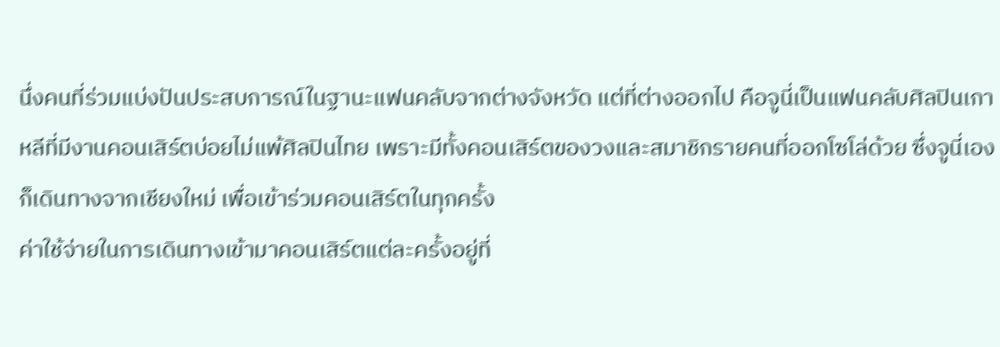นึ่งคนที่ร่วมแบ่งปันประสบการณ์ในฐานะแฟนคลับจากต่างจังหวัด แต่ที่ต่างออกไป คือจูนี่เป็นแฟนคลับศิลปินเกาหลีที่มีงานคอนเสิร์ตบ่อยไม่แพ้ศิลปินไทย เพราะมีทั้งคอนเสิร์ตของวงและสมาชิกรายคนที่ออกโซโล่ด้วย ซึ่งจูนี่เองก็เดินทางจากเชียงใหม่ เพื่อเข้าร่วมคอนเสิร์ตในทุกครั้ง
ค่าใช้จ่ายในการเดินทางเข้ามาคอนเสิร์ตแต่ละครั้งอยู่ที่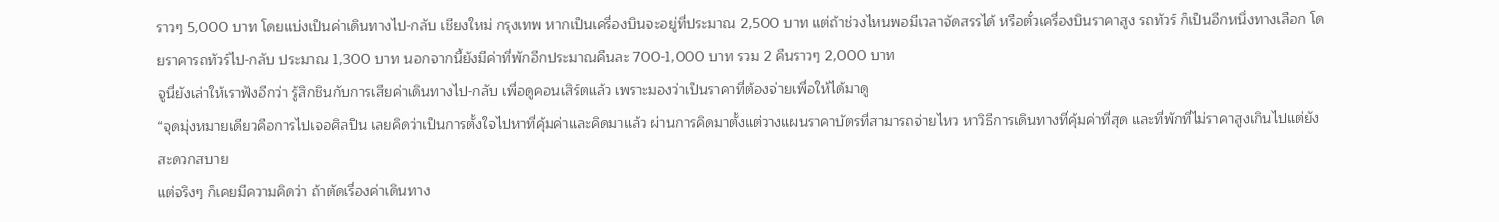ราวๆ 5,000 บาท โดยแบ่งเป็นค่าเดินทางไป-กลับ เชียงใหม่ กรุงเทพ หากเป็นเครื่องบินจะอยู่ที่ประมาณ 2,500 บาท แต่ถ้าช่วงไหนพอมีเวลาจัดสรรได้ หรือตั๋วเครื่องบินราคาสูง รถทัวร์ ก็เป็นอีกหนึ่งทางเลือก โดยราคารถทัวร์ไป-กลับ ประมาณ 1,300 บาท นอกจากนี้ยังมีค่าที่พักอีกประมาณคืนละ 700-1,000 บาท รวม 2 คืนราวๆ 2,000 บาท
จูนี่ยังเล่าให้เราฟังอีกว่า รู้สึกชินกับการเสียค่าเดินทางไป-กลับ เพื่อดูคอนเสิร์ตแล้ว เพราะมองว่าเป็นราคาที่ต้องจ่ายเพื่อให้ได้มาดู
“จุดมุ่งหมายเดียวคือการไปเจอศิลปิน เลยคิดว่าเป็นการตั้งใจไปหาที่คุ้มค่าและคิดมาแล้ว ผ่านการคิดมาตั้งแต่วางแผนราคาบัตรที่สามารถจ่ายไหว หาวิธีการเดินทางที่คุ้มค่าที่สุด และที่พักที่ไม่ราคาสูงเกินไปแต่ยังสะดวกสบาย
แต่จริงๆ ก็เคยมีความคิดว่า ถ้าตัดเรื่องค่าเดินทาง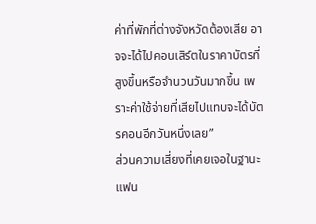ค่าที่พักที่ต่างจังหวัดต้องเสีย อาจจะได้ไปคอนเสิร์ตในราคาบัตรที่สูงขึ้นหรือจำนวนวันมากขึ้น เพราะค่าใช้จ่ายที่เสียไปแทบจะได้บัตรคอนอีกวันหนึ่งเลย”
ส่วนความเสี่ยงที่เคยเจอในฐานะแฟน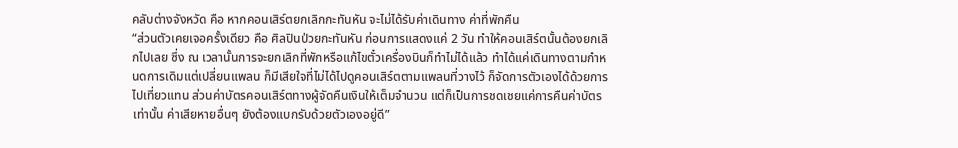คลับต่างจังหวัด คือ หากคอนเสิร์ตยกเลิกกะทันหัน จะไม่ได้รับค่าเดินทาง ค่าที่พักคืน
“ส่วนตัวเคยเจอครั้งเดียว คือ ศิลปินป่วยกะทันหัน ก่อนการแสดงแค่ 2 วัน ทำให้คอนเสิร์ตนั้นต้องยกเลิกไปเลย ซึ่ง ณ เวลานั้นการจะยกเลิกที่พักหรือแก้ไขตั๋วเครื่องบินก็ทำไม่ได้แล้ว ทำได้แค่เดินทางตามกำหนดการเดิมแต่เปลี่ยนแพลน ก็มีเสียใจที่ไม่ได้ไปดูคอนเสิร์ตตามแพลนที่วางไว้ ก็จัดการตัวเองได้ด้วยการไปเที่ยวแทน ส่วนค่าบัตรคอนเสิร์ตทางผู้จัดคืนเงินให้เต็มจำนวน แต่ก็เป็นการชดเชยแค่การคืนค่าบัตรเท่านั้น ค่าเสียหายอื่นๆ ยังต้องแบกรับด้วยตัวเองอยู่ดี”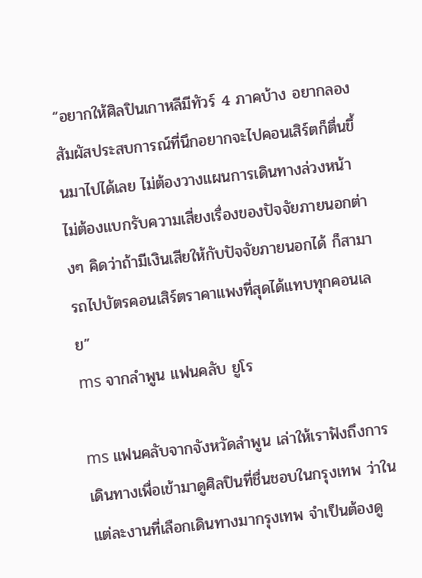“อยากให้ศิลปินเกาหลีมีทัวร์ 4 ภาคบ้าง อยากลองสัมผัสประสบการณ์ที่นึกอยากจะไปคอนเสิร์ตก็ตื่นขึ้นมาไปได้เลย ไม่ต้องวางแผนการเดินทางล่วงหน้า ไม่ต้องแบกรับความเสี่ยงเรื่องของปัจจัยภายนอกต่างๆ คิดว่าถ้ามีเงินเสียให้กับปัจจัยภายนอกได้ ก็สามารถไปบัตรคอนเสิร์ตราคาแพงที่สุดได้แทบทุกคอนเลย”
ms จากลำพูน แฟนคลับ ยูโร

ms แฟนคลับจากจังหวัดลำพูน เล่าให้เราฟังถึงการเดินทางเพื่อเข้ามาดูศิลปินที่ชื่นชอบในกรุงเทพ ว่าในแต่ละงานที่เลือกเดินทางมากรุงเทพ จำเป็นต้องดู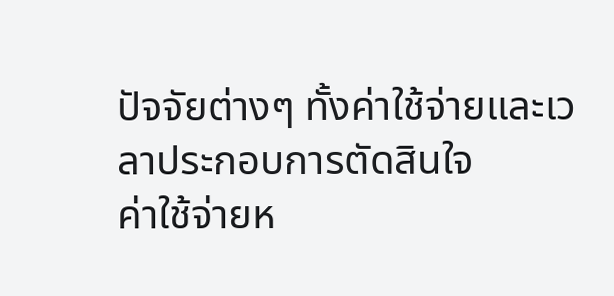ปัจจัยต่างๆ ทั้งค่าใช้จ่ายและเวลาประกอบการตัดสินใจ
ค่าใช้จ่ายห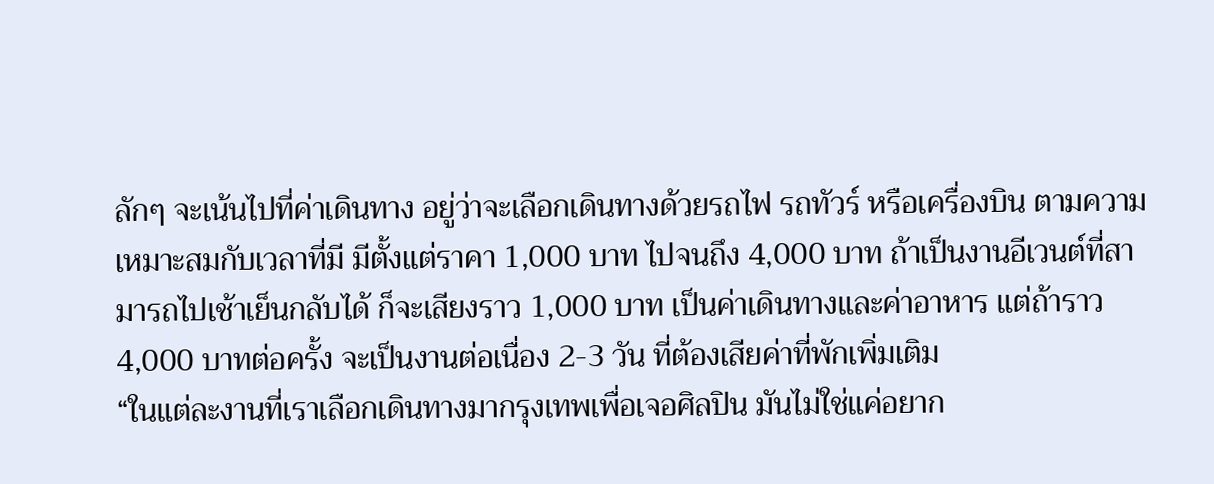ลักๆ จะเน้นไปที่ค่าเดินทาง อยู่ว่าจะเลือกเดินทางด้วยรถไฟ รถทัวร์ หรือเครื่องบิน ตามความเหมาะสมกับเวลาที่มี มีตั้งแต่ราคา 1,000 บาท ไปจนถึง 4,000 บาท ถ้าเป็นงานอีเวนต์ที่สามารถไปเช้าเย็นกลับได้ ก็จะเสียงราว 1,000 บาท เป็นค่าเดินทางและค่าอาหาร แต่ถ้าราว 4,000 บาทต่อครั้ง จะเป็นงานต่อเนื่อง 2-3 วัน ที่ต้องเสียค่าที่พักเพิ่มเติม
“ในแต่ละงานที่เราเลือกเดินทางมากรุงเทพเพื่อเจอศิลปิน มันไม่ใช่แค่อยาก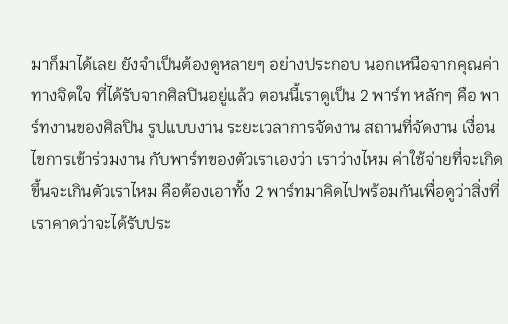มาก็มาได้เลย ยังจำเป็นต้องดูหลายๆ อย่างประกอบ นอกเหนือจากคุณค่าทางจิตใจ ที่ได้รับจากศิลปินอยู่แล้ว ตอนนี้เราดูเป็น 2 พาร์ท หลักๆ คือ พาร์ทงานของศิลปิน รูปแบบงาน ระยะเวลาการจัดงาน สถานที่จัดงาน เงื่อนไขการเข้าร่วมงาน กับพาร์ทของตัวเราเองว่า เราว่างไหม ค่าใช้จ่ายที่จะเกิดขึ้นจะเกินตัวเราไหม คือต้องเอาทั้ง 2 พาร์ทมาคิดไปพร้อมกันเพื่อดูว่าสิ่งที่เราคาดว่าจะได้รับประ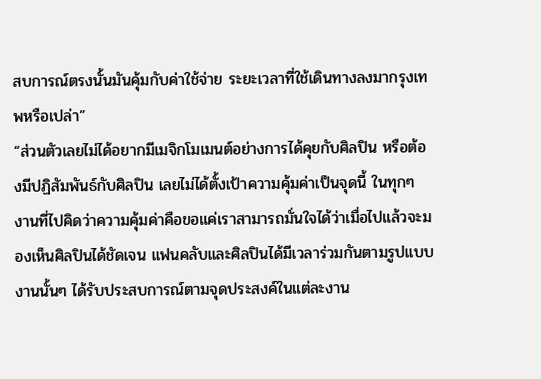สบการณ์ตรงนั้นมันคุ้มกับค่าใช้จ่าย ระยะเวลาที่ใช้เดินทางลงมากรุงเทพหรือเปล่า”
“ส่วนตัวเลยไม่ได้อยากมีเมจิกโมเมนต์อย่างการได้คุยกับศิลปิน หรือต้องมีปฏิสัมพันธ์กับศิลปิน เลยไม่ได้ตั้งเป้าความคุ้มค่าเป็นจุดนี้ ในทุกๆ งานที่ไปคิดว่าความคุ้มค่าคือขอแค่เราสามารถมั่นใจได้ว่าเมื่อไปแล้วจะมองเห็นศิลปินได้ชัดเจน แฟนคลับและศิลปินได้มีเวลาร่วมกันตามรูปแบบงานนั้นๆ ได้รับประสบการณ์ตามจุดประสงค์ในแต่ละงาน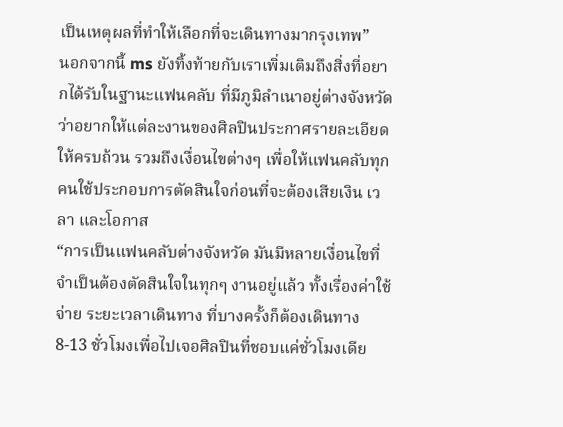เป็นเหตุผลที่ทำให้เลือกที่จะเดินทางมากรุงเทพ”
นอกจากนี้ ms ยังทิ้งท้ายกับเราเพิ่มเติมถึงสิ่งที่อยากได้รับในฐานะแฟนคลับ ที่มีภูมิลำเนาอยู่ต่างจังหวัดว่าอยากให้แต่ละงานของศิลปินประกาศรายละเอียดให้ครบถ้วน รวมถึงเงื่อนไขต่างๆ เพื่อให้แฟนคลับทุกคนใช้ประกอบการตัดสินใจก่อนที่จะต้องเสียเงิน เวลา และโอกาส
“การเป็นแฟนคลับต่างจังหวัด มันมีหลายเงื่อนไขที่จำเป็นต้องตัดสินใจในทุกๆ งานอยู่แล้ว ทั้งเรื่องค่าใช้จ่าย ระยะเวลาเดินทาง ที่บางครั้งก็ต้องเดินทาง 8-13 ชั่วโมงเพื่อไปเจอศิลปินที่ชอบแค่ชั่วโมงเดีย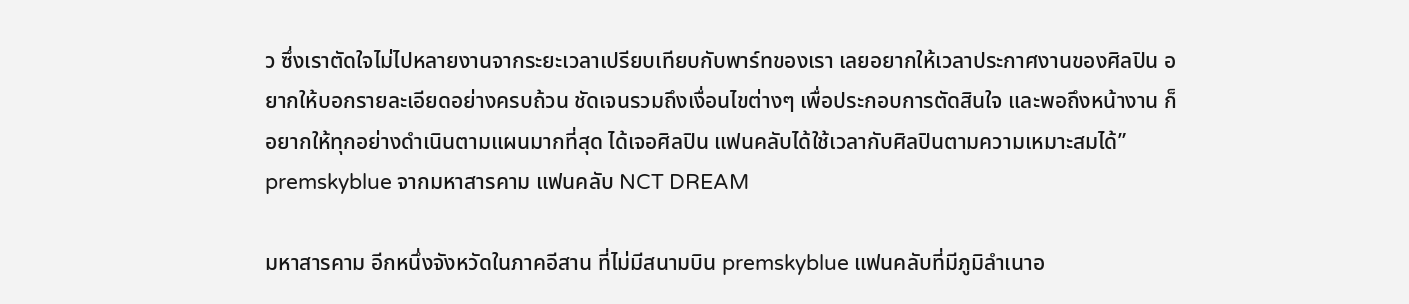ว ซึ่งเราตัดใจไม่ไปหลายงานจากระยะเวลาเปรียบเทียบกับพาร์ทของเรา เลยอยากให้เวลาประกาศงานของศิลปิน อยากให้บอกรายละเอียดอย่างครบถ้วน ชัดเจนรวมถึงเงื่อนไขต่างๆ เพื่อประกอบการตัดสินใจ และพอถึงหน้างาน ก็อยากให้ทุกอย่างดำเนินตามแผนมากที่สุด ได้เจอศิลปิน แฟนคลับได้ใช้เวลากับศิลปินตามความเหมาะสมได้”
premskyblue จากมหาสารคาม แฟนคลับ NCT DREAM

มหาสารคาม อีกหนึ่งจังหวัดในภาคอีสาน ที่ไม่มีสนามบิน premskyblue แฟนคลับที่มีภูมิลำเนาอ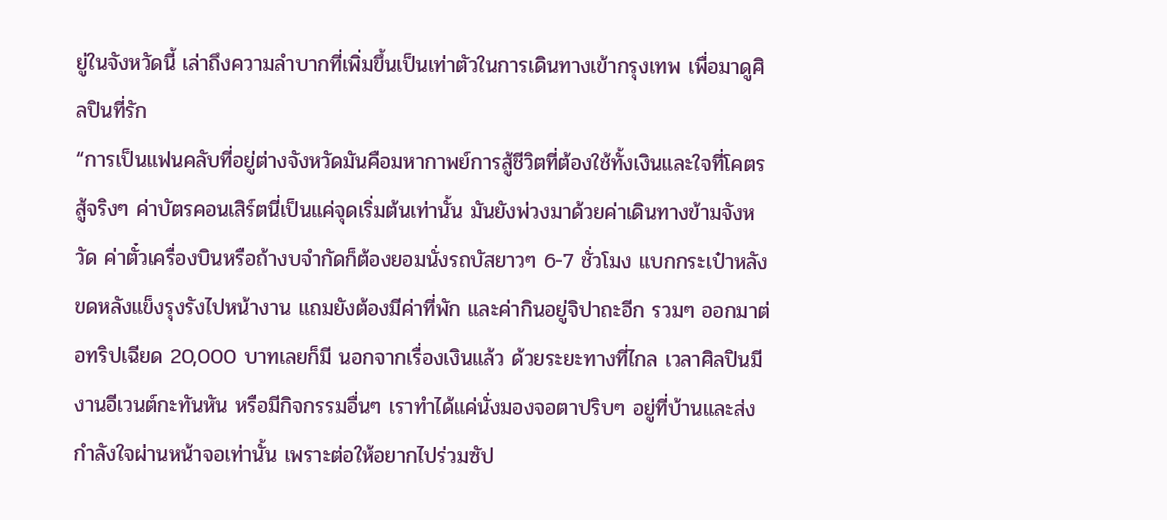ยู่ในจังหวัดนี้ เล่าถึงความลำบากที่เพิ่มขึ้นเป็นเท่าตัวในการเดินทางเข้ากรุงเทพ เพื่อมาดูศิลปินที่รัก
“การเป็นแฟนคลับที่อยู่ต่างจังหวัดมันคือมหากาพย์การสู้ชีวิตที่ต้องใช้ทั้งเงินและใจที่โคตรสู้จริงๆ ค่าบัตรคอนเสิร์ตนี่เป็นแค่จุดเริ่มต้นเท่านั้น มันยังพ่วงมาด้วยค่าเดินทางข้ามจังหวัด ค่าตั๋วเครื่องบินหรือถ้างบจำกัดก็ต้องยอมนั่งรถบัสยาวๆ 6-7 ชั่วโมง แบกกระเป๋าหลังขดหลังแข็งรุงรังไปหน้างาน แถมยังต้องมีค่าที่พัก และค่ากินอยู่จิปาถะอีก รวมๆ ออกมาต่อทริปเฉียด 20,000 บาทเลยก็มี นอกจากเรื่องเงินแล้ว ด้วยระยะทางที่ไกล เวลาศิลปินมีงานอีเวนต์กะทันหัน หรือมีกิจกรรมอื่นๆ เราทำได้แค่นั่งมองจอตาปริบๆ อยู่ที่บ้านและส่งกำลังใจผ่านหน้าจอเท่านั้น เพราะต่อให้อยากไปร่วมซัป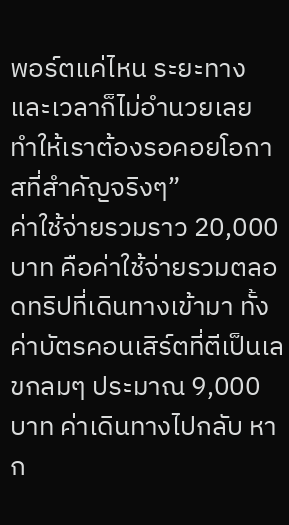พอร์ตแค่ไหน ระยะทางและเวลาก็ไม่อำนวยเลย ทำให้เราต้องรอคอยโอกาสที่สำคัญจริงๆ”
ค่าใช้จ่ายรวมราว 20,000 บาท คือค่าใช้จ่ายรวมตลอดทริปที่เดินทางเข้ามา ทั้งค่าบัตรคอนเสิร์ตที่ตีเป็นเลขกลมๆ ประมาณ 9,000 บาท ค่าเดินทางไปกลับ หาก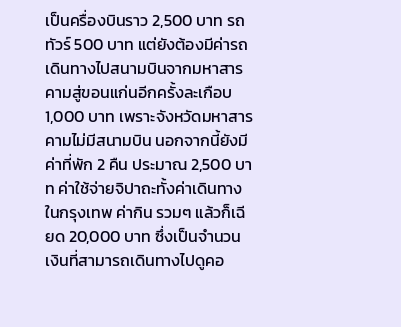เป็นครื่องบินราว 2,500 บาท รถทัวร์ 500 บาท แต่ยังต้องมีค่ารถเดินทางไปสนามบินจากมหาสารคามสู่ขอนแก่นอีกครั้งละเกือบ 1,000 บาท เพราะจังหวัดมหาสารคามไม่มีสนามบิน นอกจากนี้ยังมีค่าที่พัก 2 คืน ประมาณ 2,500 บาท ค่าใช้จ่ายจิปาถะทั้งค่าเดินทางในกรุงเทพ ค่ากิน รวมๆ แล้วก็เฉียด 20,000 บาท ซึ่งเป็นจำนวนเงินที่สามารถเดินทางไปดูคอ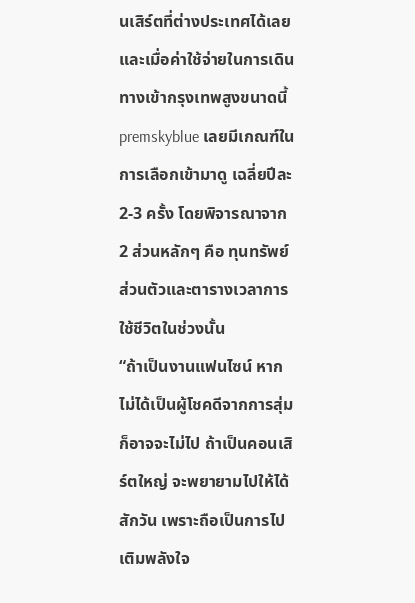นเสิร์ตที่ต่างประเทศได้เลย
และเมื่อค่าใช้จ่ายในการเดินทางเข้ากรุงเทพสูงขนาดนี้ premskyblue เลยมีเกณฑ์ในการเลือกเข้ามาดู เฉลี่ยปีละ 2-3 ครั้ง โดยพิจารณาจาก 2 ส่วนหลักๆ คือ ทุนทรัพย์ส่วนตัวและตารางเวลาการใช้ชีวิตในช่วงนั้น
“ถ้าเป็นงานแฟนไซน์ หากไม่ได้เป็นผู้โชคดีจากการสุ่มก็อาจจะไม่ไป ถ้าเป็นคอนเสิร์ตใหญ่ จะพยายามไปให้ได้สักวัน เพราะถือเป็นการไปเติมพลังใจ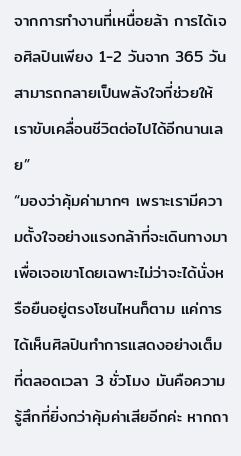จากการทำงานที่เหนื่อยล้า การได้เจอศิลปินเพียง 1-2 วันจาก 365 วัน สามารถกลายเป็นพลังใจที่ช่วยให้เราขับเคลื่อนชีวิตต่อไปได้อีกนานเลย”
“มองว่าคุ้มค่ามากๆ เพราะเรามีความตั้งใจอย่างแรงกล้าที่จะเดินทางมาเพื่อเจอเขาโดยเฉพาะไม่ว่าจะได้นั่งหรือยืนอยู่ตรงโซนไหนก็ตาม แค่การได้เห็นศิลปินทำการแสดงอย่างเต็มที่ตลอดเวลา 3 ชั่วโมง มันคือความรู้สึกที่ยิ่งกว่าคุ้มค่าเสียอีกค่ะ หากถา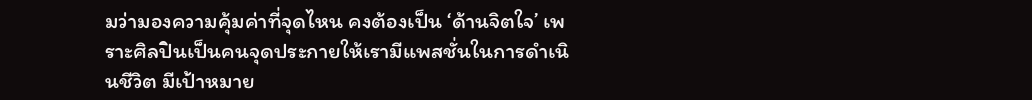มว่ามองความคุ้มค่าที่จุดไหน คงต้องเป็น ‘ด้านจิตใจ’ เพราะศิลปินเป็นคนจุดประกายให้เรามีแพสชั่นในการดำเนินชีวิต มีเป้าหมาย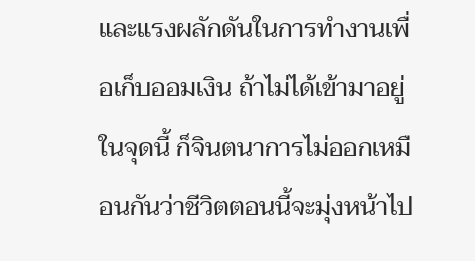และแรงผลักดันในการทำงานเพื่อเก็บออมเงิน ถ้าไม่ได้เข้ามาอยู่ในจุดนี้ ก็จินตนาการไม่ออกเหมือนกันว่าชีวิตตอนนี้จะมุ่งหน้าไป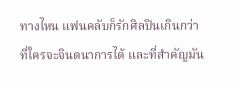ทางไหน แฟนคลับก็รักศิลปินเกินกว่าที่ใครจะจินตนาการได้ และที่สำคัญมัน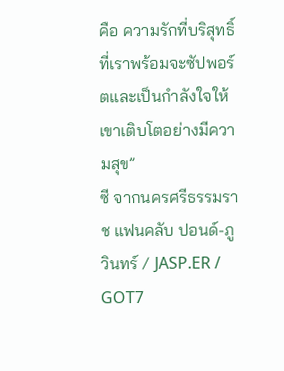คือ ความรักที่บริสุทธิ์ที่เราพร้อมจะซัปพอร์ตและเป็นกำลังใจให้เขาเติบโตอย่างมีความสุข”
ซี จากนครศรีธรรมราช แฟนคลับ ปอนด์-ภูวินทร์ / JASP.ER / GOT7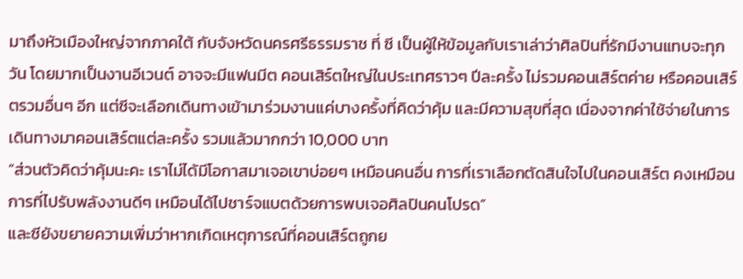มาถึงหัวเมืองใหญ่จากภาคใต้ กับจังหวัดนครศรีธรรมราช ที่ ซี เป็นผู้ให้ข้อมูลกับเราเล่าว่าศิลปินที่รักมีงานแทบจะทุกวัน โดยมากเป็นงานอีเวนต์ อาจจะมีแฟนมีต คอนเสิร์ตใหญ่ในประเทศราวๆ ปีละครั้ง ไม่รวมคอนเสิร์ตค่าย หรือคอนเสิร์ตรวมอื่นๆ อีก แต่ซีจะเลือกเดินทางเข้ามาร่วมงานแค่บางครั้งที่คิดว่าคุ้ม และมีความสุขที่สุด เนื่องจากค่าใช้จ่ายในการเดินทางมาคอนเสิร์ตแต่ละครั้ง รวมแล้วมากกว่า 10,000 บาท
“ส่วนตัวคิดว่าคุ้มนะคะ เราไม่ได้มีโอกาสมาเจอเขาบ่อยๆ เหมือนคนอื่น การที่เราเลือกตัดสินใจไปในคอนเสิร์ต คงเหมือนการที่ไปรับพลังงานดีๆ เหมือนได้ไปชาร์จแบตด้วยการพบเจอศิลปินคนโปรด”
และซียังขยายความเพิ่มว่าหากเกิดเหตุการณ์ที่คอนเสิร์ตถูกย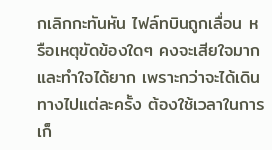กเลิกกะทันหัน ไฟล์ทบินถูกเลื่อน หรือเหตุขัดข้องใดๆ คงจะเสียใจมากและทำใจได้ยาก เพราะกว่าจะได้เดินทางไปแต่ละครั้ง ต้องใช้เวลาในการเก็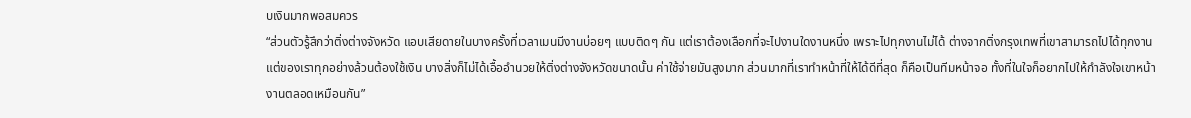บเงินมากพอสมควร
“ส่วนตัวรู้สึกว่าติ่งต่างจังหวัด แอบเสียดายในบางครั้งที่เวลาเมนมีงานบ่อยๆ แบบติดๆ กัน แต่เราต้องเลือกที่จะไปงานใดงานหนึ่ง เพราะไปทุกงานไม่ได้ ต่างจากติ่งกรุงเทพที่เขาสามารถไปได้ทุกงาน แต่ของเราทุกอย่างล้วนต้องใช้เงิน บางสิ่งก็ไม่ได้เอื้ออำนวยให้ติ่งต่างจังหวัดขนาดนั้น ค่าใช้จ่ายมันสูงมาก ส่วนมากที่เราทำหน้าที่ให้ได้ดีที่สุด ก็คือเป็นทีมหน้าจอ ทั้งที่ในใจก็อยากไปให้กำลังใจเขาหน้างานตลอดเหมือนกัน”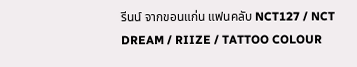รีนน์ จากขอนแก่น แฟนคลับ NCT127 / NCT DREAM / RIIZE / TATTOO COLOUR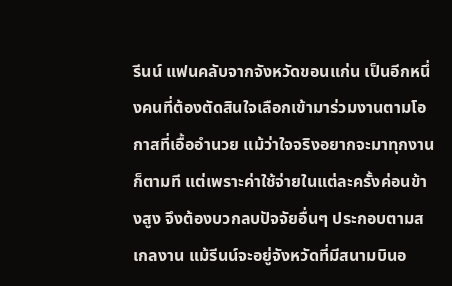รีนน์ แฟนคลับจากจังหวัดขอนแก่น เป็นอีกหนึ่งคนที่ต้องตัดสินใจเลือกเข้ามาร่วมงานตามโอกาสที่เอื้ออำนวย แม้ว่าใจจริงอยากจะมาทุกงานก็ตามที แต่เพราะค่าใช้จ่ายในแต่ละครั้งค่อนข้างสูง จึงต้องบวกลบปัจจัยอื่นๆ ประกอบตามสเกลงาน แม้รีนน์จะอยู่จังหวัดที่มีสนามบินอ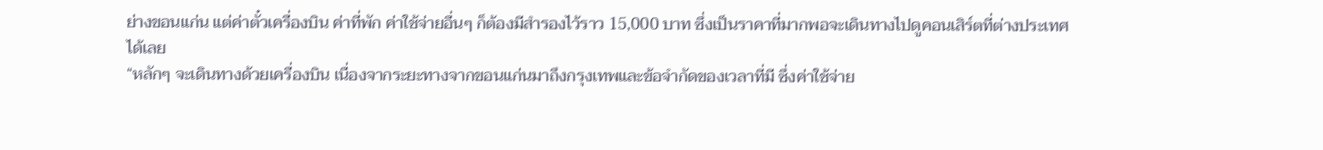ย่างขอนแก่น แต่ค่าตั๋วเครื่องบิน ค่าที่พัก ค่าใช้จ่ายอื่นๆ ก็ต้องมีสำรองไว้ราว 15,000 บาท ซึ่งเป็นราคาที่มากพอจะเดินทางไปดูคอนเสิร์ตที่ต่างประเทศได้เลย
“หลักๆ จะเดินทางด้วยเครื่องบิน เนื่องจากระยะทางจากขอนแก่นมาถึงกรุงเทพและข้อจำกัดของเวลาที่มี ซึ่งค่าใช้จ่าย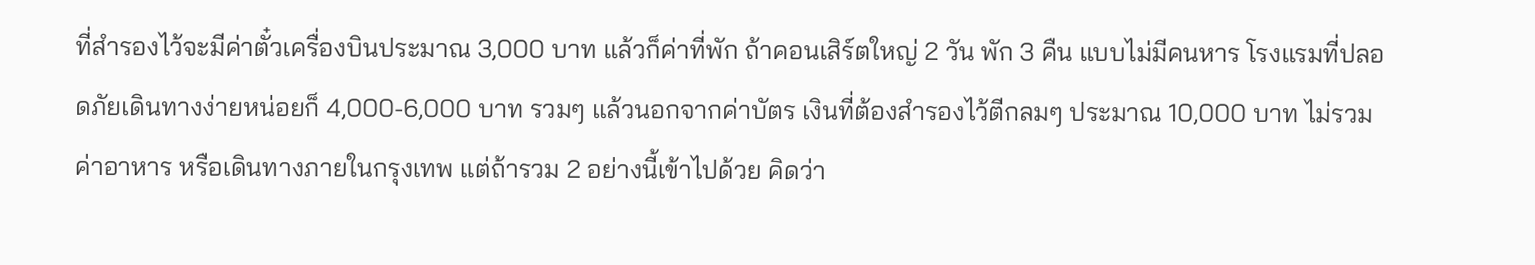ที่สำรองไว้จะมีค่าตั๋วเครื่องบินประมาณ 3,000 บาท แล้วก็ค่าที่พัก ถ้าคอนเสิร์ตใหญ่ 2 วัน พัก 3 คืน แบบไม่มีคนหาร โรงแรมที่ปลอดภัยเดินทางง่ายหน่อยก็ 4,000-6,000 บาท รวมๆ แล้วนอกจากค่าบัตร เงินที่ต้องสำรองไว้ตีกลมๆ ประมาณ 10,000 บาท ไม่รวมค่าอาหาร หรือเดินทางภายในกรุงเทพ แต่ถ้ารวม 2 อย่างนี้เข้าไปด้วย คิดว่า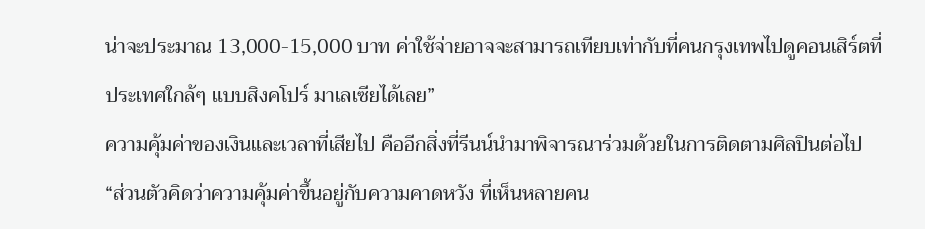น่าจะประมาณ 13,000-15,000 บาท ค่าใช้จ่ายอาจจะสามารถเทียบเท่ากับที่คนกรุงเทพไปดูคอนเสิร์ตที่ประเทศใกล้ๆ แบบสิงคโปร์ มาเลเซียได้เลย”
ความคุ้มค่าของเงินและเวลาที่เสียไป คืออีกสิ่งที่รีนน์นำมาพิจารณาร่วมด้วยในการติดตามศิลปินต่อไป
“ส่วนตัวคิดว่าความคุ้มค่าขึ้นอยู่กับความคาดหวัง ที่เห็นหลายคน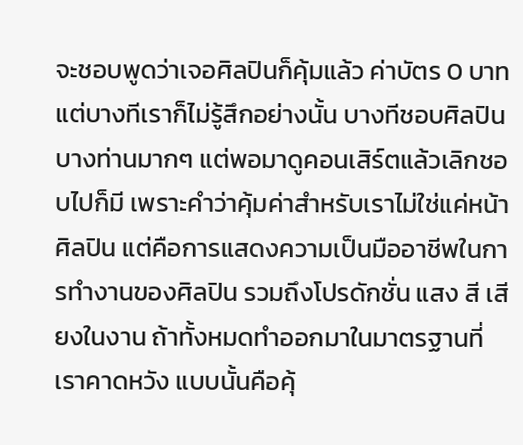จะชอบพูดว่าเจอศิลปินก็คุ้มแล้ว ค่าบัตร 0 บาท แต่บางทีเราก็ไม่รู้สึกอย่างนั้น บางทีชอบศิลปินบางท่านมากๆ แต่พอมาดูคอนเสิร์ตแล้วเลิกชอบไปก็มี เพราะคำว่าคุ้มค่าสำหรับเราไม่ใช่แค่หน้าศิลปิน แต่คือการแสดงความเป็นมืออาชีพในการทำงานของศิลปิน รวมถึงโปรดักชั่น แสง สี เสียงในงาน ถ้าทั้งหมดทำออกมาในมาตรฐานที่เราคาดหวัง แบบนั้นคือคุ้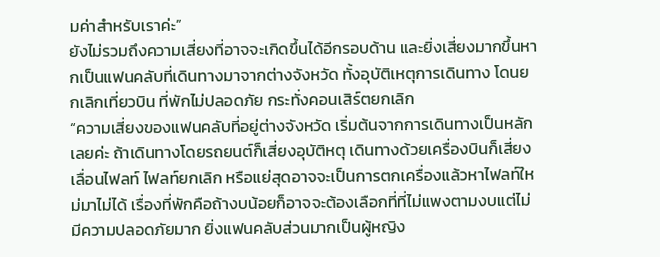มค่าสำหรับเราค่ะ”
ยังไม่รวมถึงความเสี่ยงที่อาจจะเกิดขึ้นได้อีกรอบด้าน และยิ่งเสี่ยงมากขึ้นหากเป็นแฟนคลับที่เดินทางมาจากต่างจังหวัด ทั้งอุบัติเหตุการเดินทาง โดนยกเลิกเที่ยวบิน ที่พักไม่ปลอดภัย กระทั่งคอนเสิร์ตยกเลิก
“ความเสี่ยงของแฟนคลับที่อยู่ต่างจังหวัด เริ่มต้นจากการเดินทางเป็นหลักเลยค่ะ ถ้าเดินทางโดยรถยนต์ก็เสี่ยงอุบัติหตุ เดินทางด้วยเครื่องบินก็เสี่ยงเลื่อนไฟลท์ ไฟลท์ยกเลิก หรือแย่สุดอาจจะเป็นการตกเครื่องแล้วหาไฟลท์ใหม่มาไม่ได้ เรื่องที่พักคือถ้างบน้อยก็อาจจะต้องเลือกที่ที่ไม่แพงตามงบแต่ไม่มีความปลอดภัยมาก ยิ่งแฟนคลับส่วนมากเป็นผู้หญิง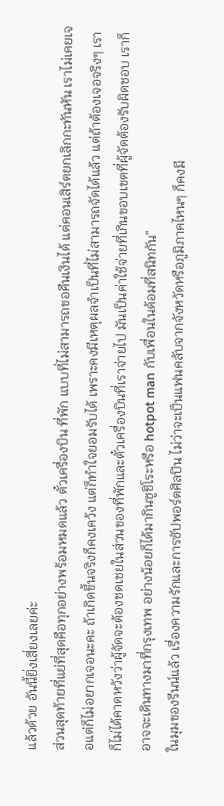แล้วด้วย อันนี้ยิ่งเสี่ยงเลยค่ะ
ส่วนสุดท้ายที่แย่ที่สุดคือทุกอย่างพร้อมหมดแล้ว ตั๋วเครื่องบิน ที่พัก แบบที่ไม่สามารถขอคืนเงินได้ แต่คอนเสิร์ตยกเลิกกะทันหัน เราไม่เคยเจอแต่ก็ไม่อยากเจอนะคะ ถ้าเกิดขึ้นจริงก็คงเคว้ง แต่ก็ทำใจยอมรับได้ เพราะคงมีเหตุผลจำเป็นที่ไม่สามารถจัดได้แล้ว แต่ถ้าต้องเจอจริงๆ เราก็ไม่ได้คาดหวังว่าผู้จัดจะต้องชดเชยในส่วนของที่พักและตั๋วเครื่องบินที่เราจ่ายไป มันเป็นค่าใช้จ่ายที่เกินขอบเขตที่ผู้จัดต้องรับผิดชอบ เราก็อาจจะเดินทางมาที่กรุงเทพ อย่างน้อยก็ได้มากินซูชิโระหรือ hotpot man กับเพื่อนในด้อมที่สนิทกัน”
ในมุมของรีนน์แล้ว เรื่องความรักและการซัปพอร์ตศิลปิน ไม่ว่าจะเป็นแฟนคลับจากจังหวัดหรือภูมิภาคไหนๆ ก็คงมี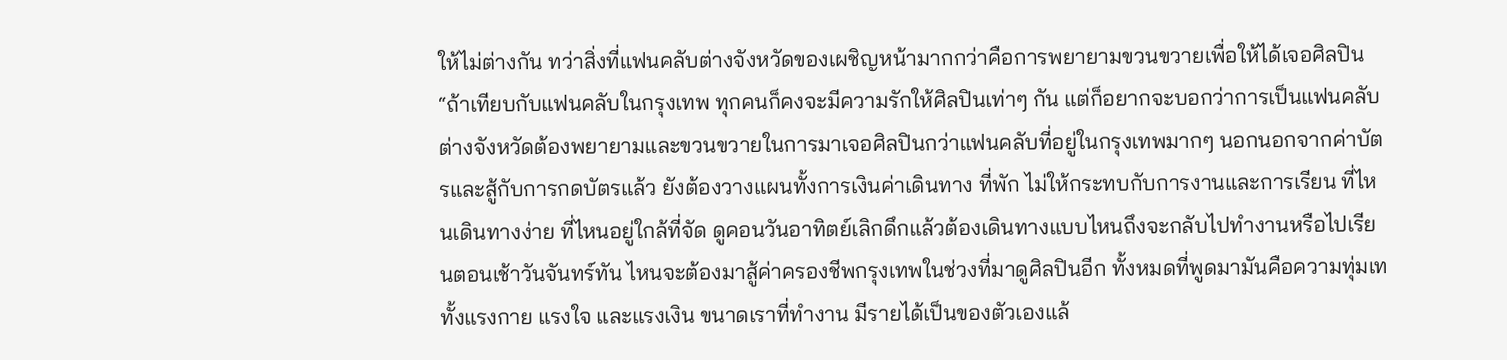ให้ไม่ต่างกัน ทว่าสิ่งที่แฟนคลับต่างจังหวัดของเผชิญหน้ามากกว่าคือการพยายามขวนขวายเพื่อให้ได้เจอศิลปิน
“ถ้าเทียบกับแฟนคลับในกรุงเทพ ทุกคนก็คงจะมีความรักให้ศิลปินเท่าๆ กัน แต่ก็อยากจะบอกว่าการเป็นแฟนคลับต่างจังหวัดต้องพยายามและขวนขวายในการมาเจอศิลปินกว่าแฟนคลับที่อยู่ในกรุงเทพมากๆ นอกนอกจากค่าบัตรและสู้กับการกดบัตรแล้ว ยังต้องวางแผนทั้งการเงินค่าเดินทาง ที่พัก ไม่ให้กระทบกับการงานและการเรียน ที่ไหนเดินทางง่าย ที่ไหนอยู่ใกล้ที่จัด ดูคอนวันอาทิตย์เลิกดึกแล้วต้องเดินทางแบบไหนถึงจะกลับไปทำงานหรือไปเรียนตอนเช้าวันจันทร์ทัน ไหนจะต้องมาสู้ค่าครองชีพกรุงเทพในช่วงที่มาดูศิลปินอีก ทั้งหมดที่พูดมามันคือความทุ่มเททั้งแรงกาย แรงใจ และแรงเงิน ขนาดเราที่ทำงาน มีรายได้เป็นของตัวเองแล้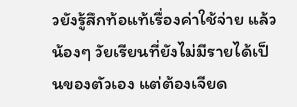วยังรู้สึกท้อแท้เรื่องค่าใช้จ่าย แล้วน้องๆ วัยเรียนที่ยังไม่มีรายได้เป็นของตัวเอง แต่ต้องเจียด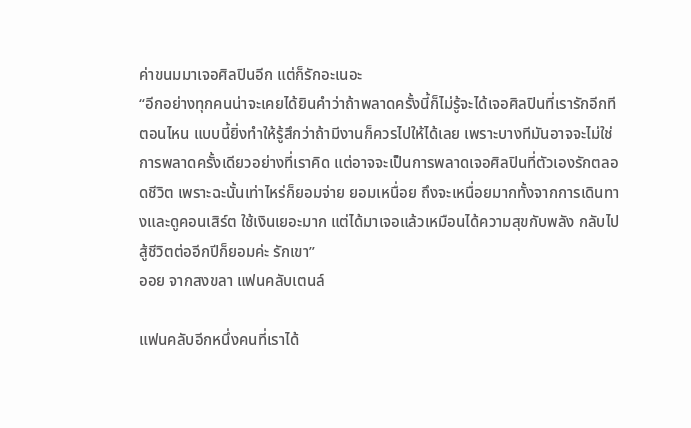ค่าขนมมาเจอศิลปินอีก แต่ก็รักอะเนอะ
“อีกอย่างทุกคนน่าจะเคยได้ยินคำว่าถ้าพลาดครั้งนี้ก็ไม่รู้จะได้เจอศิลปินที่เรารักอีกทีตอนไหน แบบนี้ยิ่งทำให้รู้สึกว่าถ้ามีงานก็ควรไปให้ได้เลย เพราะบางทีมันอาจจะไม่ใช่การพลาดครั้งเดียวอย่างที่เราคิด แต่อาจจะเป็นการพลาดเจอศิลปินที่ตัวเองรักตลอดชีวิต เพราะฉะนั้นเท่าไหร่ก็ยอมจ่าย ยอมเหนื่อย ถึงจะเหนื่อยมากทั้งจากการเดินทางและดูคอนเสิร์ต ใช้เงินเยอะมาก แต่ได้มาเจอแล้วเหมือนได้ความสุขกับพลัง กลับไปสู้ชีวิตต่ออีกปีก็ยอมค่ะ รักเขา”
ออย จากสงขลา แฟนคลับเตนล์

แฟนคลับอีกหนึ่งคนที่เราได้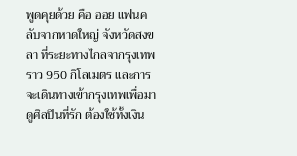พูดคุยด้วย คือ ออย แฟนคลับจากหาดใหญ่ จังหวัดสงขลา ที่ระยะทางไกลจากรุงเทพราว 950 กิโลเมตร และการจะเดินทางเข้ากรุงเทพเพื่อมาดูศิลปินที่รัก ต้องใช้ทั้งเงิน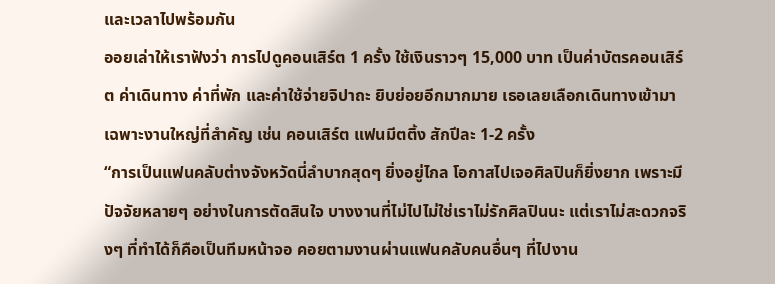และเวลาไปพร้อมกัน
ออยเล่าให้เราฟังว่า การไปดูคอนเสิร์ต 1 ครั้ง ใช้เงินราวๆ 15,000 บาท เป็นค่าบัตรคอนเสิร์ต ค่าเดินทาง ค่าที่พัก และค่าใช้จ่ายจิปาถะ ยิบย่อยอีกมากมาย เธอเลยเลือกเดินทางเข้ามาเฉพาะงานใหญ่ที่สำคัญ เช่น คอนเสิร์ต แฟนมีตติ้ง สักปีละ 1-2 ครั้ง
“การเป็นแฟนคลับต่างจังหวัดนี่ลำบากสุดๆ ยิ่งอยู่ไกล โอกาสไปเจอศิลปินก็ยิ่งยาก เพราะมีปัจจัยหลายๆ อย่างในการตัดสินใจ บางงานที่ไม่ไปไม่ใช่เราไม่รักศิลปินนะ แต่เราไม่สะดวกจริงๆ ที่ทำได้ก็คือเป็นทีมหน้าจอ คอยตามงานผ่านแฟนคลับคนอื่นๆ ที่ไปงาน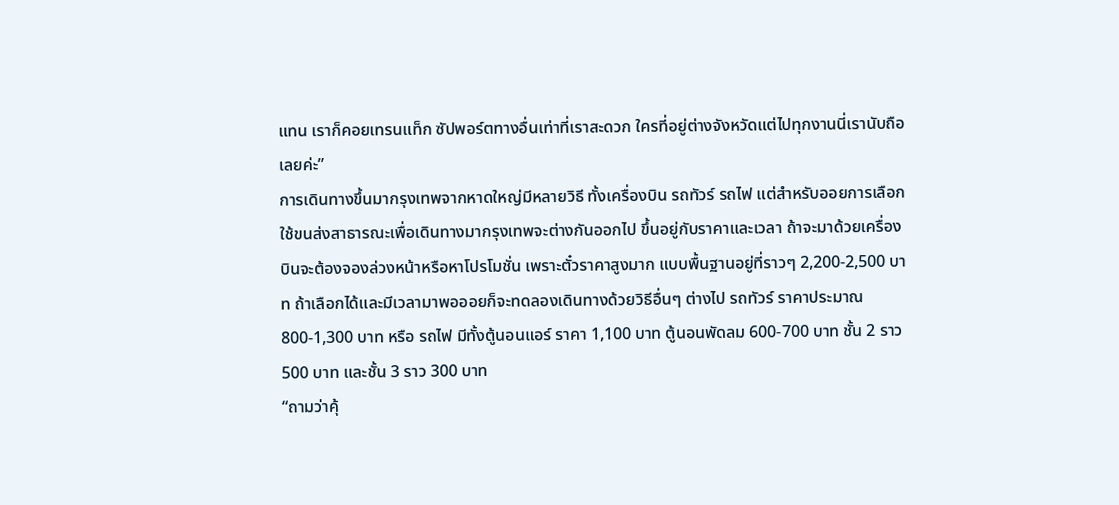แทน เราก็คอยเทรนแท็ก ซัปพอร์ตทางอื่นเท่าที่เราสะดวก ใครที่อยู่ต่างจังหวัดแต่ไปทุกงานนี่เรานับถือเลยค่ะ”
การเดินทางขึ้นมากรุงเทพจากหาดใหญ่มีหลายวิธี ทั้งเครื่องบิน รถทัวร์ รถไฟ แต่สำหรับออยการเลือกใช้ขนส่งสาธารณะเพื่อเดินทางมากรุงเทพจะต่างกันออกไป ขึ้นอยู่กับราคาและเวลา ถ้าจะมาด้วยเครื่องบินจะต้องจองล่วงหน้าหรือหาโปรโมชั่น เพราะตั๋วราคาสูงมาก แบบพื้นฐานอยู่ที่ราวๆ 2,200-2,500 บาท ถ้าเลือกได้และมีเวลามาพอออยก็จะทดลองเดินทางด้วยวิธีอื่นๆ ต่างไป รถทัวร์ ราคาประมาณ 800-1,300 บาท หรือ รถไฟ มีทั้งตู้นอนแอร์ ราคา 1,100 บาท ตู้นอนพัดลม 600-700 บาท ชั้น 2 ราว 500 บาท และชั้น 3 ราว 300 บาท
“ถามว่าคุ้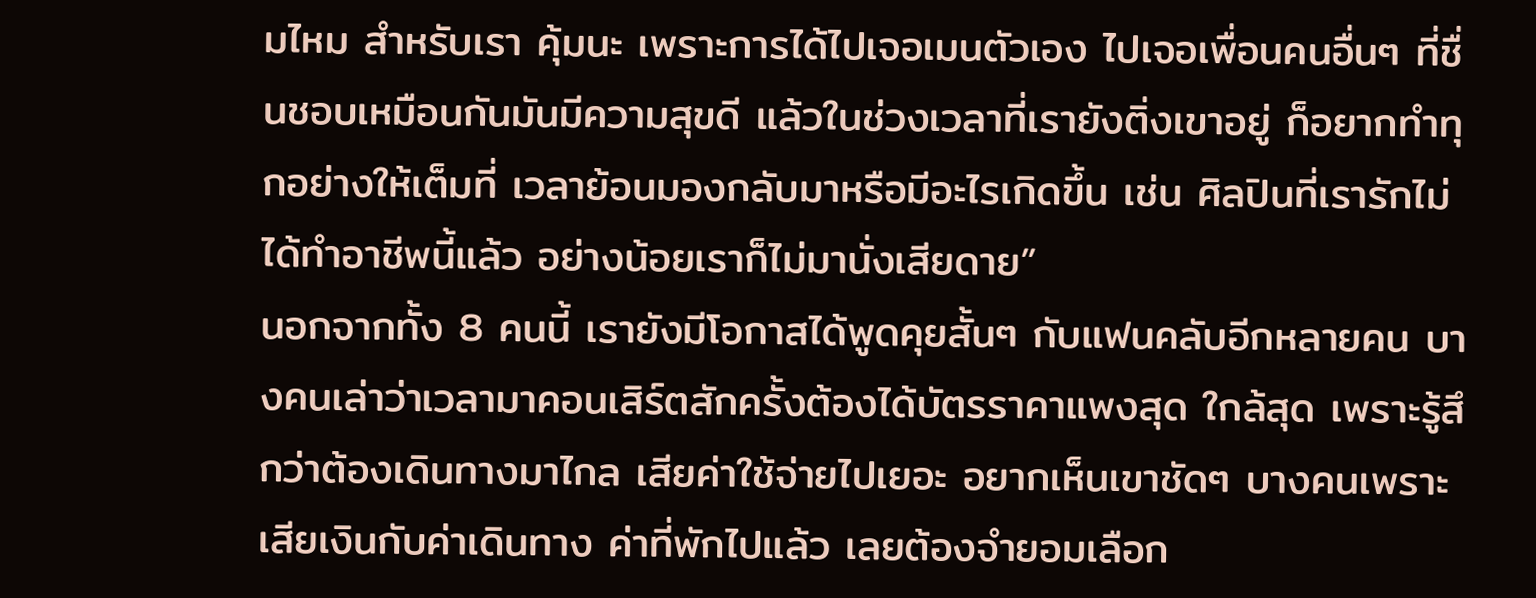มไหม สำหรับเรา คุ้มนะ เพราะการได้ไปเจอเมนตัวเอง ไปเจอเพื่อนคนอื่นๆ ที่ชื่นชอบเหมือนกันมันมีความสุขดี แล้วในช่วงเวลาที่เรายังติ่งเขาอยู่ ก็อยากทำทุกอย่างให้เต็มที่ เวลาย้อนมองกลับมาหรือมีอะไรเกิดขึ้น เช่น ศิลปินที่เรารักไม่ได้ทำอาชีพนี้แล้ว อย่างน้อยเราก็ไม่มานั่งเสียดาย”
นอกจากทั้ง 8 คนนี้ เรายังมีโอกาสได้พูดคุยสั้นๆ กับแฟนคลับอีกหลายคน บางคนเล่าว่าเวลามาคอนเสิร์ตสักครั้งต้องได้บัตรราคาแพงสุด ใกล้สุด เพราะรู้สึกว่าต้องเดินทางมาไกล เสียค่าใช้จ่ายไปเยอะ อยากเห็นเขาชัดๆ บางคนเพราะเสียเงินกับค่าเดินทาง ค่าที่พักไปแล้ว เลยต้องจำยอมเลือก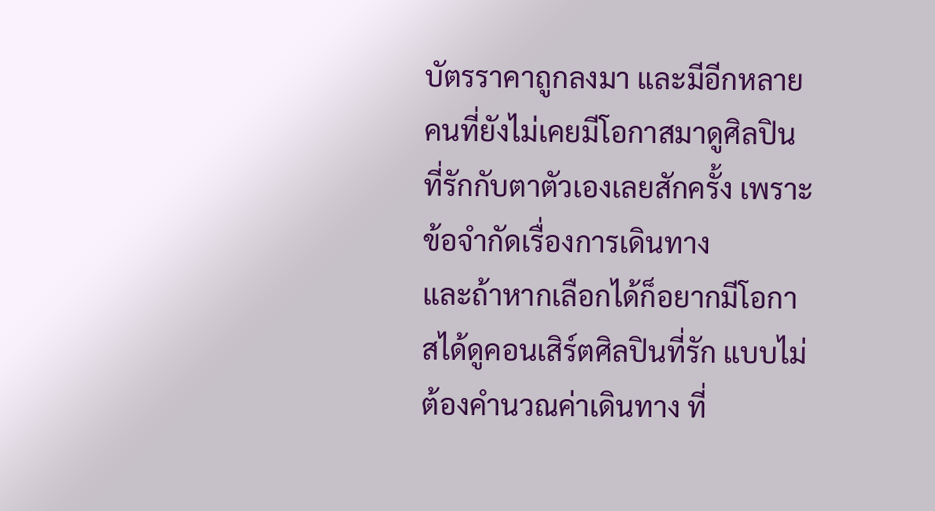บัตรราคาถูกลงมา และมีอีกหลายคนที่ยังไม่เคยมีโอกาสมาดูศิลปินที่รักกับตาตัวเองเลยสักครั้ง เพราะข้อจำกัดเรื่องการเดินทาง
และถ้าหากเลือกได้ก็อยากมีโอกาสได้ดูคอนเสิร์ตศิลปินที่รัก แบบไม่ต้องคำนวณค่าเดินทาง ที่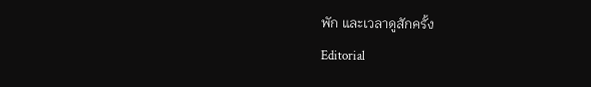พัก และเวลาดูสักครั้ง
Editorial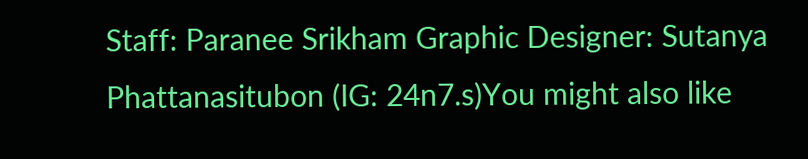Staff: Paranee Srikham Graphic Designer: Sutanya Phattanasitubon (IG: 24n7.s)You might also like